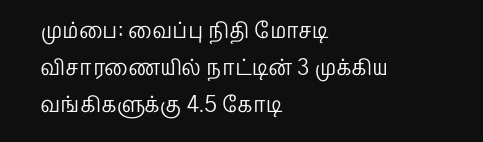மும்பை: வைப்பு நிதி மோசடி விசாரணையில் நாட்டின் 3 முக்கிய வங்கிகளுக்கு 4.5 கோடி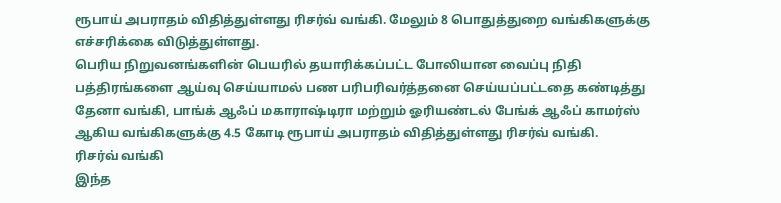ரூபாய் அபராதம் விதித்துள்ளது ரிசர்வ் வங்கி. மேலும் 8 பொதுத்துறை வங்கிகளுக்கு எச்சரிக்கை விடுத்துள்ளது.
பெரிய நிறுவனங்களின் பெயரில் தயாரிக்கப்பட்ட போலியான வைப்பு நிதி பத்திரங்களை ஆய்வு செய்யாமல் பண பரிபரிவர்த்தனை செய்யப்பட்டதை கண்டித்து தேனா வங்கி, பாங்க் ஆஃப் மகாராஷ்டிரா மற்றும் ஓரியண்டல் பேங்க் ஆஃப் காமர்ஸ் ஆகிய வங்கிகளுக்கு 4.5 கோடி ரூபாய் அபராதம் விதித்துள்ளது ரிசர்வ் வங்கி.
ரிசர்வ் வங்கி
இந்த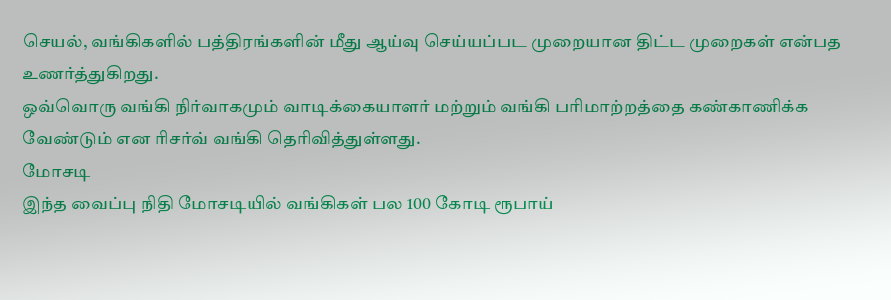செயல், வங்கிகளில் பத்திரங்களின் மீது ஆய்வு செய்யப்பட முறையான திட்ட முறைகள் என்பத உணர்த்துகிறது.
ஒவ்வொரு வங்கி நிர்வாகமும் வாடிக்கையாளர் மற்றும் வங்கி பரிமாற்றத்தை கண்காணிக்க வேண்டும் என ரிசர்வ் வங்கி தெரிவித்துள்ளது.
மோசடி
இந்த வைப்பு நிதி மோசடியில் வங்கிகள் பல 100 கோடி ரூபாய்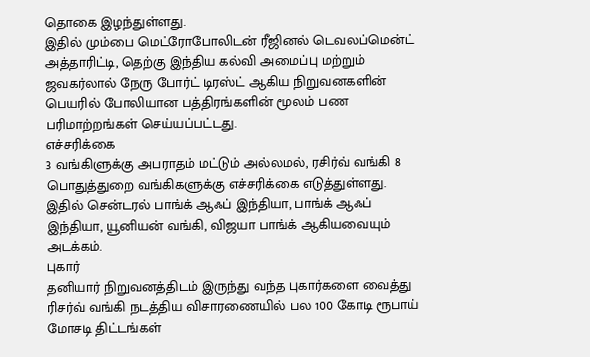தொகை இழந்துள்ளது.
இதில் மும்பை மெட்ரோபோலிடன் ரீஜினல் டெவலப்மென்ட் அத்தாரிட்டி, தெற்கு இந்திய கல்வி அமைப்பு மற்றும் ஜவகர்லால் நேரு போர்ட் டிரஸ்ட் ஆகிய நிறுவனகளின் பெயரில் போலியான பத்திரங்களின் மூலம் பண பரிமாற்றங்கள் செய்யப்பட்டது.
எச்சரிக்கை
3 வங்கிளுக்கு அபராதம் மட்டும் அல்லமல், ரசிர்வ் வங்கி 8 பொதுத்துறை வங்கிகளுக்கு எச்சரிக்கை எடுத்துள்ளது. இதில் சென்டரல் பாங்க் ஆஃப் இந்தியா, பாங்க் ஆஃப் இந்தியா, யூனியன் வங்கி, விஜயா பாங்க் ஆகியவையும் அடக்கம்.
புகார்
தனியார் நிறுவனத்திடம் இருந்து வந்த புகார்களை வைத்து ரிசர்வ் வங்கி நடத்திய விசாரணையில் பல 100 கோடி ரூபாய் மோசடி திட்டங்கள்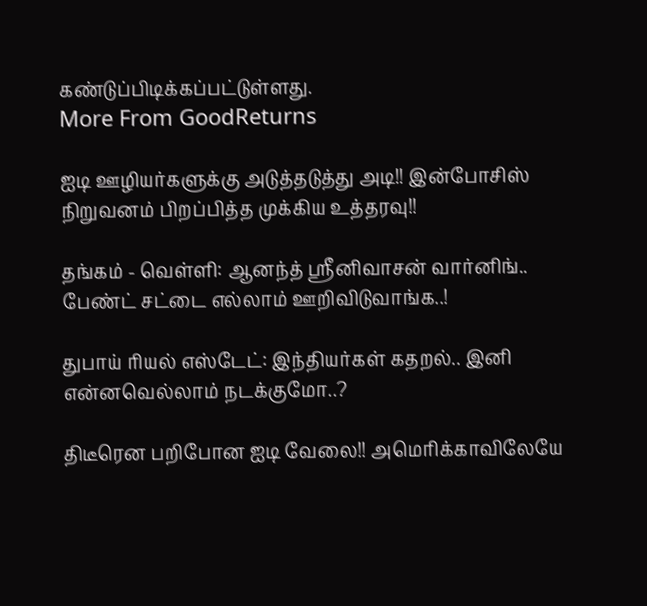கண்டுப்பிடிக்கப்பட்டுள்ளது.
More From GoodReturns

ஐடி ஊழியர்களுக்கு அடுத்தடுத்து அடி!! இன்போசிஸ் நிறுவனம் பிறப்பித்த முக்கிய உத்தரவு!!

தங்கம் - வெள்ளி: ஆனந்த் ஸ்ரீனிவாசன் வார்னிங்.. பேண்ட் சட்டை எல்லாம் ஊறிவிடுவாங்க..!

துபாய் ரியல் எஸ்டேட்: இந்தியர்கள் கதறல்.. இனி என்னவெல்லாம் நடக்குமோ..?

திடீரென பறிபோன ஐடி வேலை!! அமெரிக்காவிலேயே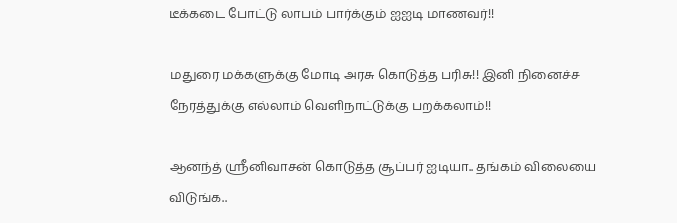டீக்கடை போட்டு லாபம் பார்க்கும் ஐஐடி மாணவர்!!

மதுரை மக்களுக்கு மோடி அரசு கொடுத்த பரிசு!! இனி நினைச்ச நேரத்துக்கு எல்லாம் வெளிநாட்டுக்கு பறக்கலாம்!!

ஆனந்த் ஸ்ரீனிவாசன் கொடுத்த சூப்பர் ஐடியா.. தங்கம் விலையை விடுங்க..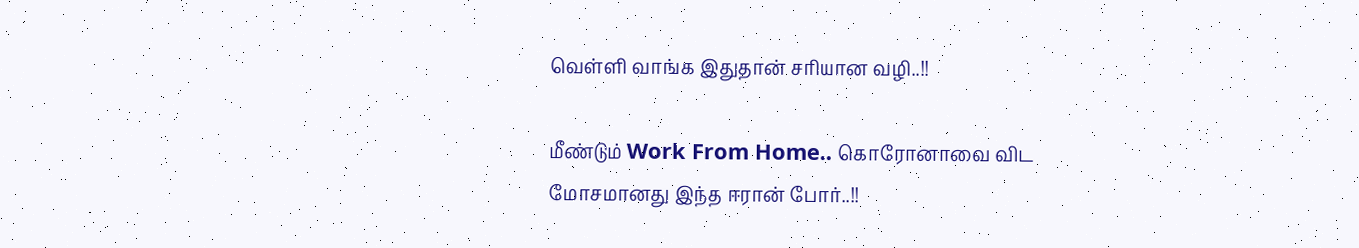வெள்ளி வாங்க இதுதான் சரியான வழி..!!

மீண்டும் Work From Home.. கொரோனாவை விட மோசமானது இந்த ஈரான் போர்..!!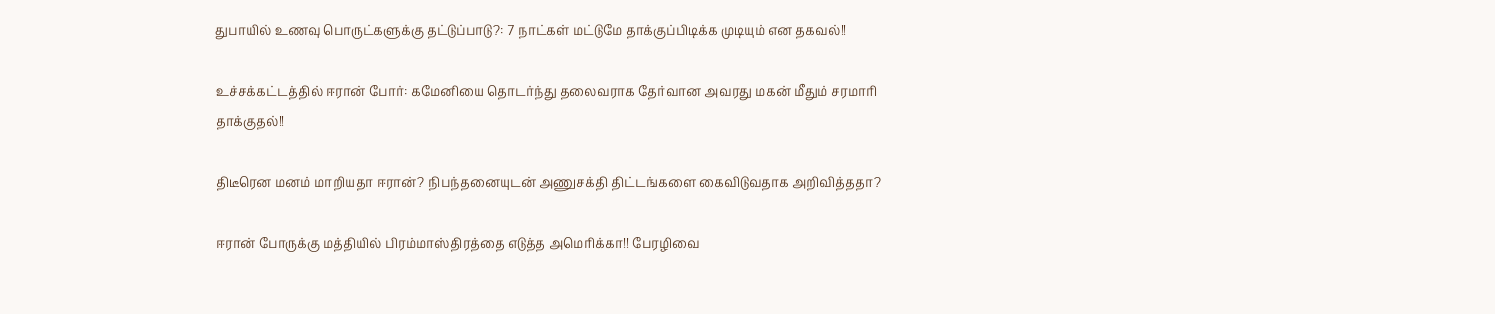துபாயில் உணவு பொருட்களுக்கு தட்டுப்பாடு?: 7 நாட்கள் மட்டுமே தாக்குப்பிடிக்க முடியும் என தகவல்!!

உச்சக்கட்டத்தில் ஈரான் போர்: கமேனியை தொடர்ந்து தலைவராக தேர்வான அவரது மகன் மீதும் சரமாரி தாக்குதல்!!

திடீரென மனம் மாறியதா ஈரான்? நிபந்தனையுடன் அணுசக்தி திட்டங்களை கைவிடுவதாக அறிவித்ததா?

ஈரான் போருக்கு மத்தியில் பிரம்மாஸ்திரத்தை எடுத்த அமெரிக்கா!! பேரழிவை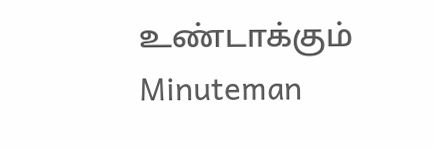உண்டாக்கும் Minuteman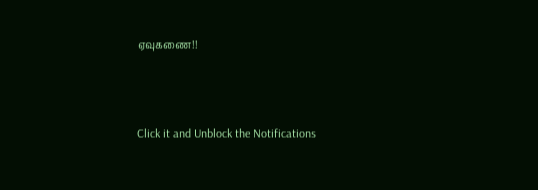ஏவுகணை!!



Click it and Unblock the Notifications